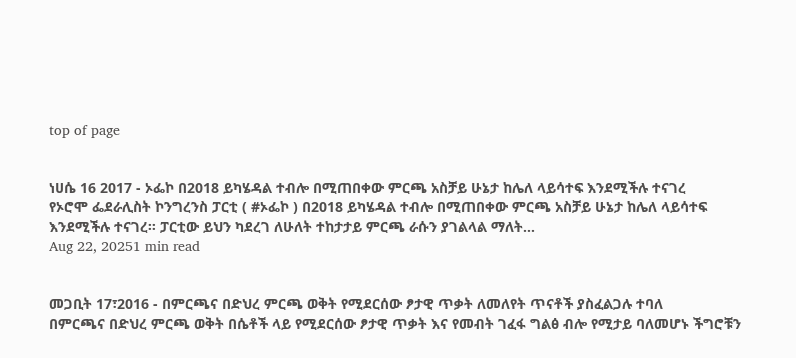top of page


ነሀሴ 16 2017 - ኦፌኮ በ2018 ይካሄዳል ተብሎ በሚጠበቀው ምርጫ አስቻይ ሁኔታ ከሌለ ላይሳተፍ እንደሚችሉ ተናገረ
የኦሮሞ ፌደራሊስት ኮንግረንስ ፓርቲ ( #ኦፌኮ ) በ2018 ይካሄዳል ተብሎ በሚጠበቀው ምርጫ አስቻይ ሁኔታ ከሌለ ላይሳተፍ እንደሚችሉ ተናገረ፡፡ ፓርቲው ይህን ካደረገ ለሁለት ተከታታይ ምርጫ ራሱን ያገልላል ማለት...
Aug 22, 20251 min read


መጋቢት 17፣2016 - በምርጫና በድህረ ምርጫ ወቅት የሚደርሰው ፆታዊ ጥቃት ለመለየት ጥናቶች ያስፈልጋሉ ተባለ
በምርጫና በድህረ ምርጫ ወቅት በሴቶች ላይ የሚደርሰው ፆታዊ ጥቃት እና የመብት ገፈፋ ግልፅ ብሎ የሚታይ ባለመሆኑ ችግሮቹን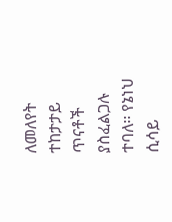ለመለየት ተከታታይ ጥናቶች ያስፈልጋሉ ተባለ፡፡ የኔነህ ሲሳይ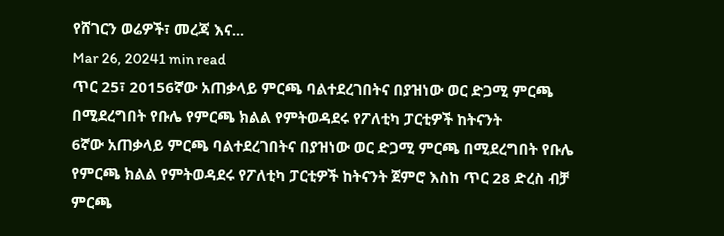የሸገርን ወሬዎች፣ መረጃ እና...
Mar 26, 20241 min read
ጥር 25፣ 20156ኛው አጠቃላይ ምርጫ ባልተደረገበትና በያዝነው ወር ድጋሚ ምርጫ በሚደረግበት የቡሌ የምርጫ ክልል የምትወዳደሩ የፖለቲካ ፓርቲዎች ከትናንት
6ኛው አጠቃላይ ምርጫ ባልተደረገበትና በያዝነው ወር ድጋሚ ምርጫ በሚደረግበት የቡሌ የምርጫ ክልል የምትወዳደሩ የፖለቲካ ፓርቲዎች ከትናንት ጀምሮ እስከ ጥር 28 ድረስ ብቻ ምርጫ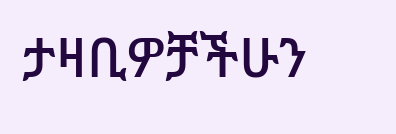ታዛቢዎቻችሁን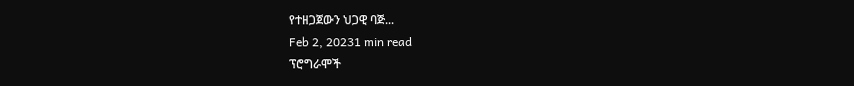የተዘጋጀውን ህጋዊ ባጅ...
Feb 2, 20231 min read
ፕሮግራሞች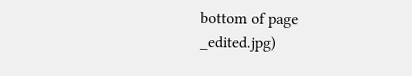bottom of page
_edited.jpg)